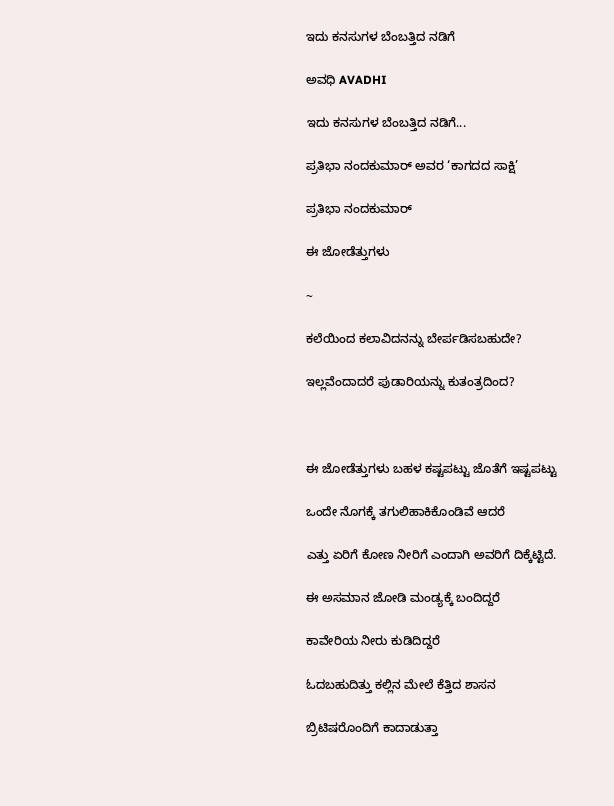ಇದು ಕನಸುಗಳ ಬೆಂಬತ್ತಿದ ನಡಿಗೆ‍

ಅವಧಿ AVADHI

ಇದು ಕನಸುಗಳ ಬೆಂಬತ್ತಿದ ನಡಿಗೆ...

ಪ್ರತಿಭಾ ನಂದಕುಮಾರ್ ಅವರ ‘ಕಾಗದದ ಸಾಕ್ಷಿ’

ಪ್ರತಿಭಾ ನಂದಕುಮಾರ್

ಈ ಜೋಡೆತ್ತುಗಳು

~

ಕಲೆಯಿಂದ ಕಲಾವಿದನನ್ನು ಬೇರ್ಪಡಿಸಬಹುದೇ?

ಇಲ್ಲವೆಂದಾದರೆ ಪುಡಾರಿಯನ್ನು ಕುತಂತ್ರದಿಂದ?



ಈ ಜೋಡೆತ್ತುಗಳು ಬಹಳ ಕಷ್ಟಪಟ್ಟು ಜೊತೆಗೆ ಇಷ್ಟಪಟ್ಟು

ಒಂದೇ ನೊಗಕ್ಕೆ ತಗುಲಿಹಾಕಿಕೊಂಡಿವೆ ಆದರೆ

ಎತ್ತು ಏರಿಗೆ ಕೋಣ ನೀರಿಗೆ ಎಂದಾಗಿ ಅವರಿಗೆ ದಿಕ್ಕೆಟ್ಟಿದೆ.

ಈ ಅಸಮಾನ ಜೋಡಿ ಮಂಡ್ಯಕ್ಕೆ ಬಂದಿದ್ದರೆ

ಕಾವೇರಿಯ ನೀರು ಕುಡಿದಿದ್ದರೆ

ಓದಬಹುದಿತ್ತು ಕಲ್ಲಿನ ಮೇಲೆ ಕೆತ್ತಿದ ಶಾಸನ

ಬ್ರಿಟಿಷರೊಂದಿಗೆ ಕಾದಾಡುತ್ತಾ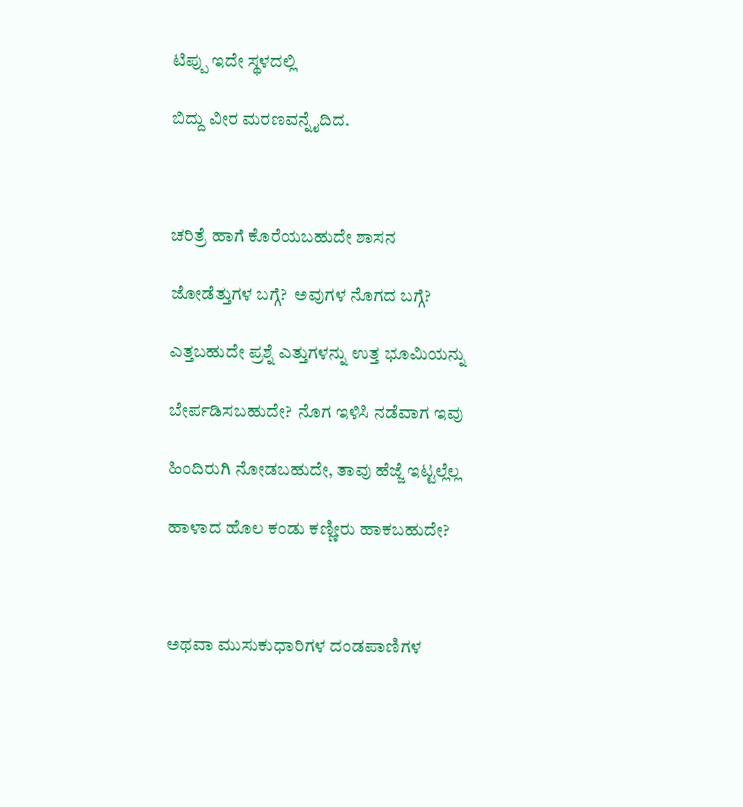ಟಿಪ್ಪು ಇದೇ ಸ್ಥಳದಲ್ಲಿ

ಬಿದ್ದು ವೀರ ಮರಣವನ್ನೈದಿದ.



ಚರಿತ್ರೆ ಹಾಗೆ ಕೊರೆಯಬಹುದೇ ಶಾಸನ

ಜೋಡೆತ್ತುಗಳ ಬಗ್ಗೆ?  ಅವುಗಳ ನೊಗದ ಬಗ್ಗೆ?

ಎತ್ತಬಹುದೇ ಪ್ರಶ್ನೆ ಎತ್ತುಗಳನ್ನು ಉತ್ತ ಭೂಮಿಯನ್ನು

ಬೇರ್ಪಡಿಸಬಹುದೇ?  ನೊಗ ಇಳಿಸಿ ನಡೆವಾಗ ಇವು

ಹಿಂದಿರುಗಿ ನೋಡಬಹುದೇ, ತಾವು ಹೆಜ್ಜೆ ಇಟ್ಟಲ್ಲೆಲ್ಲ

ಹಾಳಾದ ಹೊಲ ಕಂಡು ಕಣ್ಣೀರು ಹಾಕಬಹುದೇ?



ಅಥವಾ ಮುಸುಕುಧಾರಿಗಳ ದಂಡಪಾಣಿಗಳ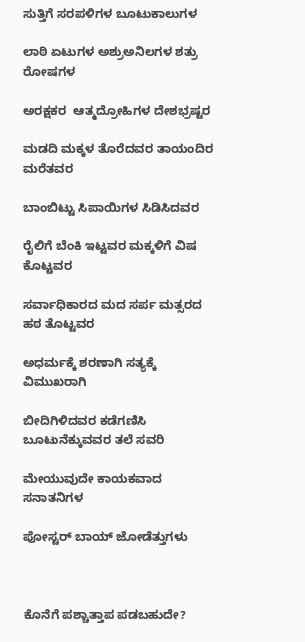ಸುತ್ತಿಗೆ ಸರಪಳಿಗಳ ಬೂಟುಕಾಲುಗಳ

ಲಾಠಿ ಏಟುಗಳ ಅಶ್ರುಅನಿಲಗಳ ಶತ್ರು ರೋಷಗಳ

ಅರಕ್ಷಕರ  ಆತ್ಮದ್ರೋಹಿಗಳ ದೇಶಭ್ರಷ್ಟರ

ಮಡದಿ ಮಕ್ಕಳ ತೊರೆದವರ ತಾಯಂದಿರ ಮರೆತವರ

ಬಾಂಬಿಟ್ಟು ಸಿಪಾಯಿಗಳ ಸಿಡಿಸಿದವರ

ರೈಲಿಗೆ ಬೆಂಕಿ ಇಟ್ಟವರ ಮಕ್ಕಳಿಗೆ ವಿಷ ಕೊಟ್ಟವರ

ಸರ್ವಾಧಿಕಾರದ ಮದ ಸರ್ಪ ಮತ್ಸರದ ಹಠ ತೊಟ್ಟವರ

ಅಧರ್ಮಕ್ಕೆ ಶರಣಾಗಿ ಸತ್ಯಕ್ಕೆ ವಿಮುಖರಾಗಿ

ಬೀದಿಗಿಳಿದವರ ಕಡೆಗಣಿಸಿ ಬೂಟುನೆಕ್ಕುವವರ ತಲೆ ಸವರಿ

ಮೇಯುವುದೇ ಕಾಯಕವಾದ ಸನಾತನಿಗಳ

ಪೋಸ್ಟರ್ ಬಾಯ್ ಜೋಡೆತ್ತುಗಳು



ಕೊನೆಗೆ ಪಶ್ಚಾತ್ತಾಪ ಪಡಬಹುದೇ?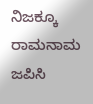ನಿಜಕ್ಕೂ ರಾಮನಾಮ ಜಪಿಸಿ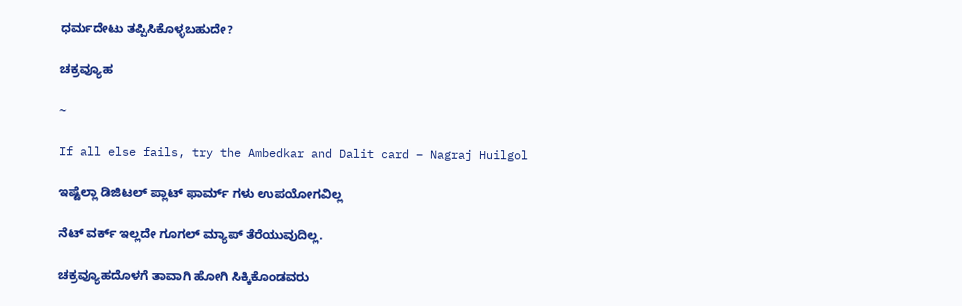ಧರ್ಮದೇಟು ತಪ್ಪಿಸಿಕೊಳ್ಳಬಹುದೇ?

ಚಕ್ರವ್ಯೂಹ

~

If all else fails, try the Ambedkar and Dalit card – Nagraj Huilgol

ಇಷ್ಟೆಲ್ಲಾ ಡಿಜಿಟಲ್ ಪ್ಲಾಟ್ ಫಾರ್ಮ್ ಗಳು ಉಪಯೋಗವಿಲ್ಲ

ನೆಟ್ ವರ್ಕ್ ಇಲ್ಲದೇ ಗೂಗಲ್ ಮ್ಯಾಪ್ ತೆರೆಯುವುದಿಲ್ಲ.

ಚಕ್ರವ್ಯೂಹದೊಳಗೆ ತಾವಾಗಿ ಹೋಗಿ ಸಿಕ್ಕಿಕೊಂಡವರು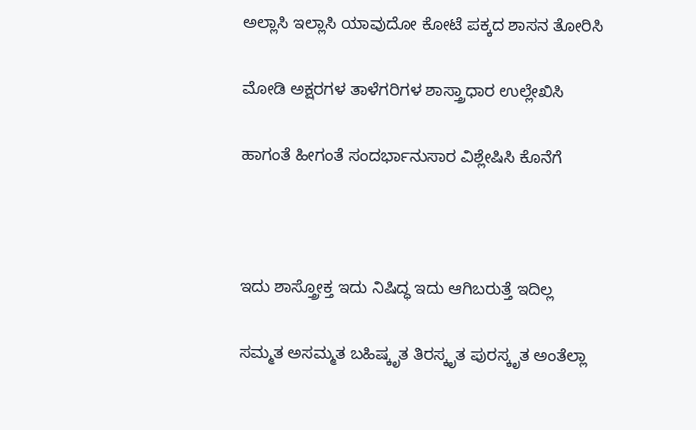ಅಲ್ಲಾಸಿ ಇಲ್ಲಾಸಿ ಯಾವುದೋ ಕೋಟೆ ಪಕ್ಕದ ಶಾಸನ ತೋರಿಸಿ

ಮೋಡಿ ಅಕ್ಷರಗಳ ತಾಳೆಗರಿಗಳ ಶಾಸ್ತ್ರಾಧಾರ ಉಲ್ಲೇಖಿಸಿ

ಹಾಗಂತೆ ಹೀಗಂತೆ ಸಂದರ್ಭಾನುಸಾರ ವಿಶ್ಲೇಷಿಸಿ ಕೊನೆಗೆ



ಇದು ಶಾಸ್ತ್ರೋಕ್ತ ಇದು ನಿಷಿದ್ಧ ಇದು ಆಗಿಬರುತ್ತೆ ಇದಿಲ್ಲ

ಸಮ್ಮತ ಅಸಮ್ಮತ ಬಹಿಷ್ಕೃತ ತಿರಸ್ಕೃತ ಪುರಸ್ಕೃತ ಅಂತೆಲ್ಲಾ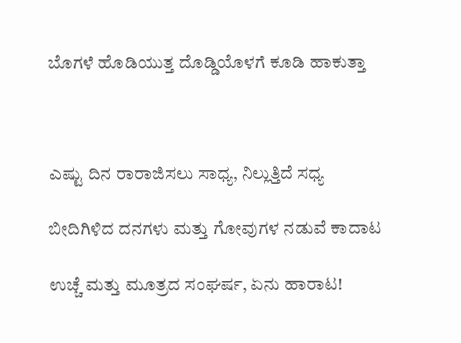ಬೊಗಳೆ ಹೊಡಿಯುತ್ತ ದೊಡ್ಡಿಯೊಳಗೆ ಕೂಡಿ ಹಾಕುತ್ತಾ



ಎಷ್ಟು ದಿನ ರಾರಾಜಿಸಲು ಸಾಧ್ಯ, ನಿಲ್ಲುತ್ತಿದೆ ಸಧ್ಯ

ಬೀದಿಗಿಳಿದ ದನಗಳು ಮತ್ತು ಗೋವುಗಳ ನಡುವೆ ಕಾದಾಟ

ಉಚ್ಚೆ ಮತ್ತು ಮೂತ್ರದ ಸಂಘರ್ಷ, ಏನು ಹಾರಾಟ!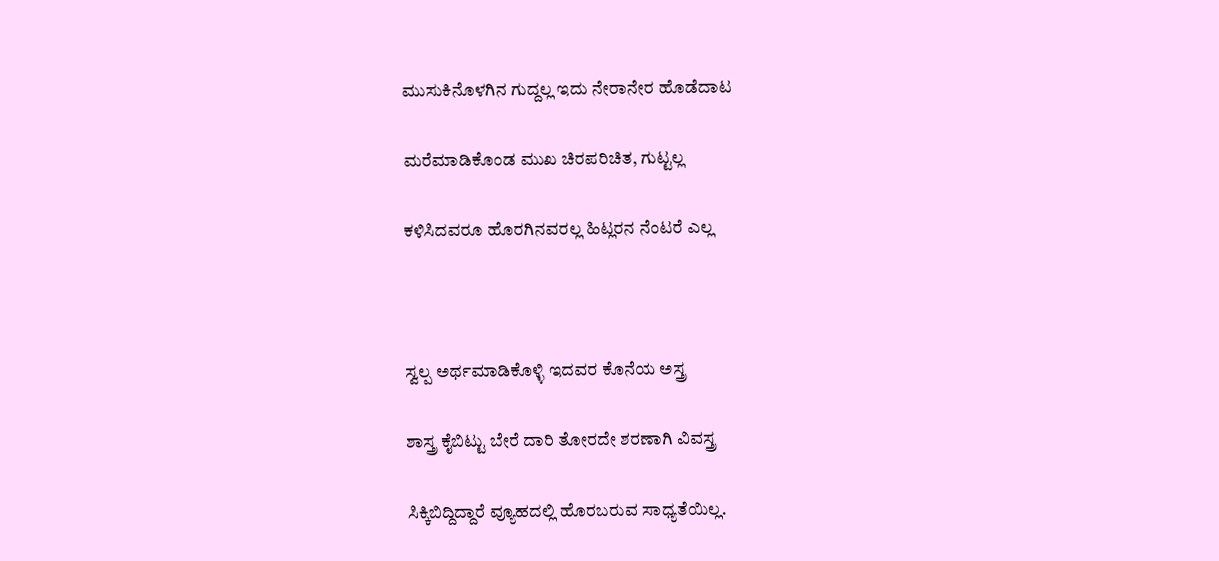ಮುಸುಕಿನೊಳಗಿನ ಗುದ್ದಲ್ಲ ಇದು ನೇರಾನೇರ ಹೊಡೆದಾಟ

ಮರೆಮಾಡಿಕೊಂಡ ಮುಖ ಚಿರಪರಿಚಿತ, ಗುಟ್ಟಲ್ಲ

ಕಳಿಸಿದವರೂ ಹೊರಗಿನವರಲ್ಲ ಹಿಟ್ಲರನ ನೆಂಟರೆ ಎಲ್ಲ



ಸ್ವಲ್ಪ ಅರ್ಥಮಾಡಿಕೊಳ್ಳಿ ಇದವರ ಕೊನೆಯ ಅಸ್ತ್ರ

ಶಾಸ್ತ್ರ ಕೈಬಿಟ್ಟು ಬೇರೆ ದಾರಿ ತೋರದೇ ಶರಣಾಗಿ ವಿವಸ್ತ್ರ

ಸಿಕ್ಕಿಬಿದ್ದಿದ್ದಾರೆ ವ್ಯೂಹದಲ್ಲಿ ಹೊರಬರುವ ಸಾಧ್ಯತೆಯಿಲ್ಲ.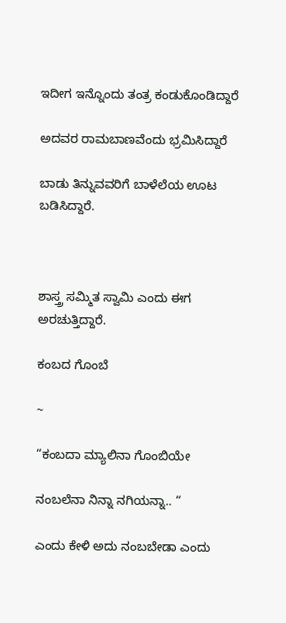ಇದೀಗ ಇನ್ನೊಂದು ತಂತ್ರ ಕಂಡುಕೊಂಡಿದ್ದಾರೆ

ಅದವರ ರಾಮಬಾಣವೆಂದು ಭ್ರಮಿಸಿದ್ದಾರೆ

ಬಾಡು ತಿನ್ನುವವರಿಗೆ ಬಾಳೆಲೆಯ ಊಟ ಬಡಿಸಿದ್ದಾರೆ.



ಶಾಸ್ತ್ರ ಸಮ್ಮಿತ ಸ್ವಾಮಿ ಎಂದು ಈಗ ಅರಚುತ್ತಿದ್ದಾರೆ.

ಕಂಬದ ಗೊಂಬೆ

~

“ಕಂಬದಾ ಮ್ಯಾಲಿನಾ ಗೊಂಬಿಯೇ

ನಂಬಲೆನಾ ನಿನ್ನಾ ನಗಿಯನ್ನಾ.. “

ಎಂದು ಕೇಳಿ ಅದು ನಂಬಬೇಡಾ ಎಂದು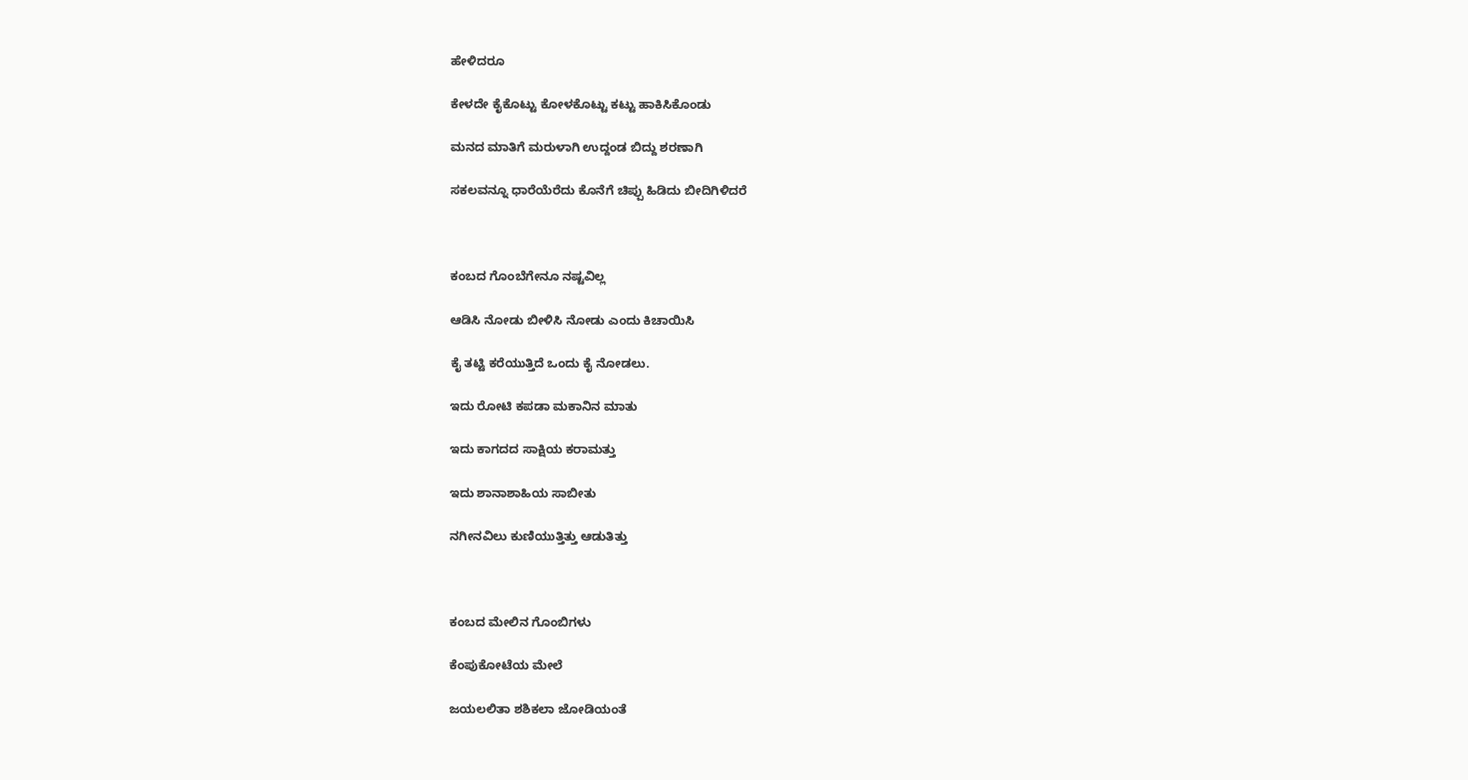ಹೇಳಿದರೂ

ಕೇಳದೇ ಕೈಕೊಟ್ಟು ಕೋಳಕೊಟ್ಟು ಕಟ್ಟು ಹಾಕಿಸಿಕೊಂಡು

ಮನದ ಮಾತಿಗೆ ಮರುಳಾಗಿ ಉದ್ದಂಡ ಬಿದ್ದು ಶರಣಾಗಿ

ಸಕಲವನ್ನೂ ಧಾರೆಯೆರೆದು ಕೊನೆಗೆ ಚಿಪ್ಪು ಹಿಡಿದು ಬೀದಿಗಿಳಿದರೆ



ಕಂಬದ ಗೊಂಬೆಗೇನೂ ನಷ್ಟವಿಲ್ಲ

ಆಡಿಸಿ ನೋಡು ಬೀಳಿಸಿ ನೋಡು ಎಂದು ಕಿಚಾಯಿಸಿ

ಕೈ ತಟ್ಟಿ ಕರೆಯುತ್ತಿದೆ ಒಂದು ಕೈ ನೋಡಲು.

ಇದು ರೋಟಿ ಕಪಡಾ ಮಕಾನಿನ ಮಾತು

ಇದು ಕಾಗದದ ಸಾಕ್ಷಿಯ ಕರಾಮತ್ತು

ಇದು ಶಾನಾಶಾಹಿಯ ಸಾಬೀತು

ನಗೀನವಿಲು ಕುಣಿಯುತ್ತಿತ್ತು ಆಡುತಿತ್ತು



ಕಂಬದ ಮೇಲಿನ ಗೊಂಬಿಗಳು

ಕೆಂಪುಕೋಟೆಯ ಮೇಲೆ

ಜಯಲಲಿತಾ ಶಶಿಕಲಾ ಜೋಡಿಯಂತೆ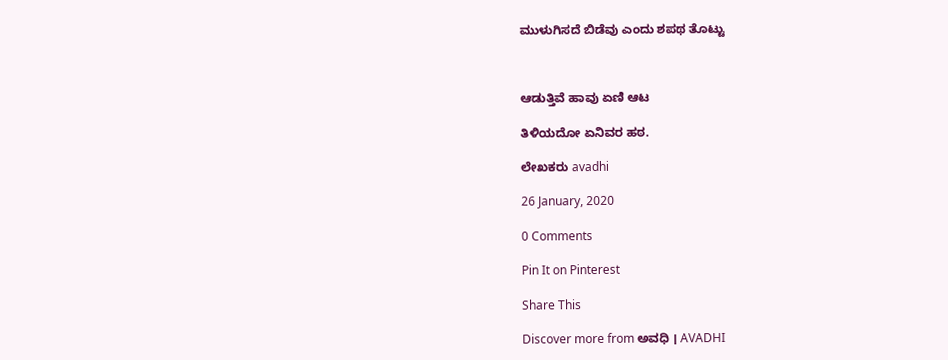ಮುಳುಗಿಸದೆ ಬಿಡೆವು ಎಂದು ಶಪಥ ತೊಟ್ಟು



ಆಡುತ್ತಿವೆ ಹಾವು ಏಣಿ ಆಟ

ತಿಳಿಯದೋ ಏನಿವರ ಹಠ.

ಲೇಖಕರು avadhi

26 January, 2020

0 Comments

Pin It on Pinterest

Share This

Discover more from ಅವಧಿ । AVADHI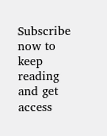Subscribe now to keep reading and get access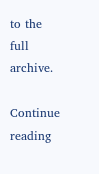to the full archive.

Continue reading